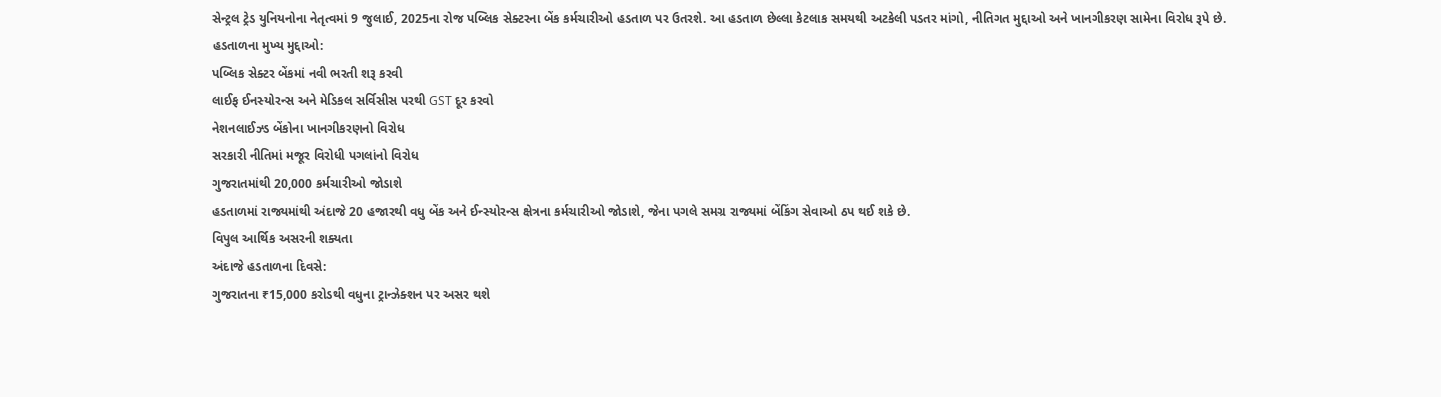સેન્ટ્રલ ટ્રેડ યુનિયનોના નેતૃત્વમાં 9 જુલાઈ, 2025ના રોજ પબ્લિક સેક્ટરના બેંક કર્મચારીઓ હડતાળ પર ઉતરશે. આ હડતાળ છેલ્લા કેટલાક સમયથી અટકેલી પડતર માંગો, નીતિગત મુદ્દાઓ અને ખાનગીકરણ સામેના વિરોધ રૂપે છે.
હડતાળના મુખ્ય મુદ્દાઓ:
પબ્લિક સેક્ટર બેંકમાં નવી ભરતી શરૂ કરવી
લાઈફ ઈનસ્યોરન્સ અને મેડિકલ સર્વિસીસ પરથી GST દૂર કરવો
નેશનલાઈઝ્ડ બેંકોના ખાનગીકરણનો વિરોધ
સરકારી નીતિમાં મજૂર વિરોધી પગલાંનો વિરોધ
ગુજરાતમાંથી 20,000 કર્મચારીઓ જોડાશે
હડતાળમાં રાજ્યમાંથી અંદાજે 20 હજારથી વધુ બેંક અને ઈન્સ્યોરન્સ ક્ષેત્રના કર્મચારીઓ જોડાશે, જેના પગલે સમગ્ર રાજ્યમાં બેંકિંગ સેવાઓ ઠપ થઈ શકે છે.
વિપુલ આર્થિક અસરની શક્યતા
અંદાજે હડતાળના દિવસે:
ગુજરાતના ₹15,000 કરોડથી વધુના ટ્રાન્ઝેક્શન પર અસર થશે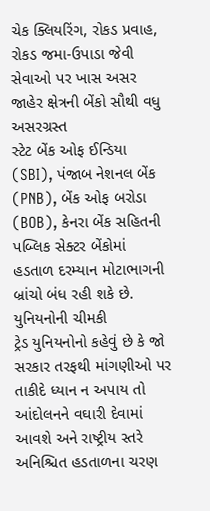ચેક ક્લિયરિંગ, રોકડ પ્રવાહ, રોકડ જમા-ઉપાડા જેવી સેવાઓ પર ખાસ અસર
જાહેર ક્ષેત્રની બેંકો સૌથી વધુ અસરગ્રસ્ત
સ્ટેટ બેંક ઓફ ઈન્ડિયા (SBI), પંજાબ નેશનલ બેંક (PNB), બેંક ઓફ બરોડા (BOB), કેનરા બેંક સહિતની પબ્લિક સેક્ટર બેંકોમાં હડતાળ દરમ્યાન મોટાભાગની બ્રાંચો બંધ રહી શકે છે.
યુનિયનોની ચીમકી
ટ્રેડ યુનિયનોનો કહેવું છે કે જો સરકાર તરફથી માંગણીઓ પર તાકીદે ધ્યાન ન અપાય તો આંદોલનને વઘારી દેવામાં આવશે અને રાષ્ટ્રીય સ્તરે અનિશ્ચિત હડતાળના ચરણ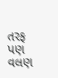તરફ પણ વલણ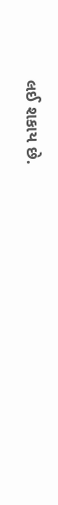લઈ શકાય છે.